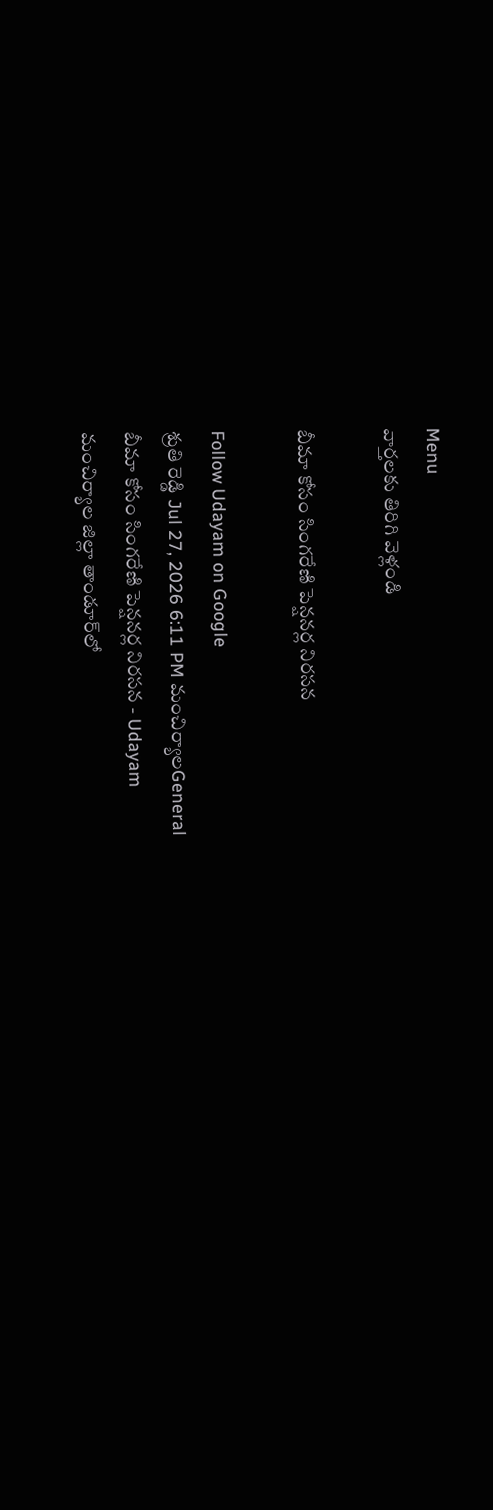Menu
వార్తలకు తిరిగి వెళ్లండి

బీమా కోసం సింగరేణి పెన్షనర్ల నిరసన

Follow Udayam on Google
శ్రుతి రెడ్డి Jul 27, 2026 6:11 PM మంచిర్యాలGeneral
బీమా కోసం సింగరేణి పెన్షనర్ల నిరసన - Udayam
మంచిర్యాల జిల్లా తాండూర్‌లో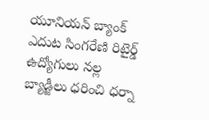యూనియన్ బ్యాంక్ ఎదుట సింగరేణి రిటైర్డ్ ఉద్యోగులు నల్ల బ్యాడ్జీలు ధరించి ధర్నా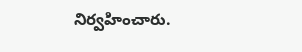నిర్వహించారు.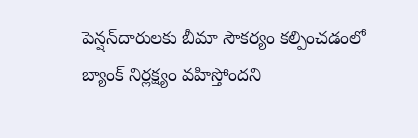పెన్షన్‌దారులకు బీమా సౌకర్యం కల్పించడంలో బ్యాంక్ నిర్లక్ష్యం వహిస్తోందని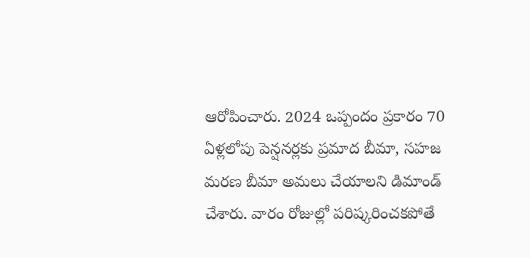ఆరోపించారు. 2024 ఒప్పందం ప్రకారం 70 ఏళ్లలోపు పెన్షనర్లకు ప్రమాద బీమా, సహజ మరణ బీమా అమలు చేయాలని డిమాండ్ చేశారు. వారం రోజుల్లో పరిష్కరించకపోతే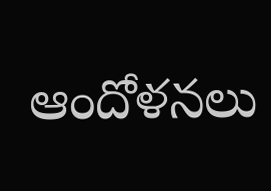ఆందోళనలు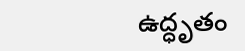ఉద్ధృతం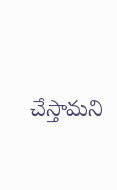చేస్తామని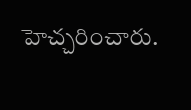హెచ్చరించారు.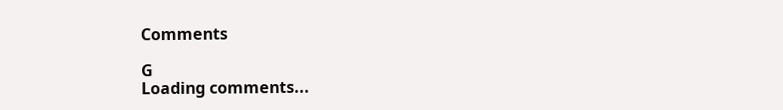Comments

G
Loading comments...